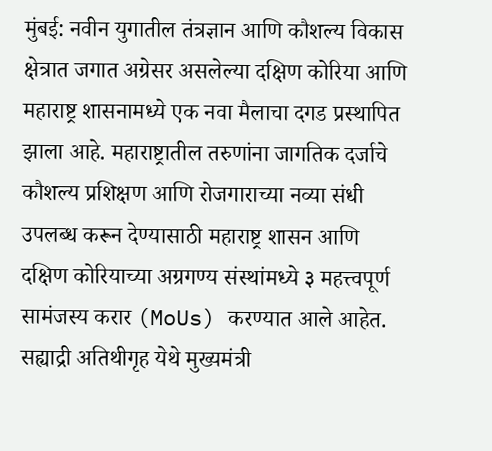मुंबई: नवीन युगातील तंत्रज्ञान आणि कौशल्य विकास क्षेत्रात जगात अग्रेसर असलेल्या दक्षिण कोरिया आणि महाराष्ट्र शासनामध्ये एक नवा मैलाचा दगड प्रस्थापित झाला आहे. महाराष्ट्रातील तरुणांना जागतिक दर्जाचे कौशल्य प्रशिक्षण आणि रोजगाराच्या नव्या संधी उपलब्ध करून देण्यासाठी महाराष्ट्र शासन आणि दक्षिण कोरियाच्या अग्रगण्य संस्थांमध्ये ३ महत्त्वपूर्ण सामंजस्य करार (MoUs) करण्यात आले आहेत. सह्याद्री अतिथीगृह येथे मुख्यमंत्री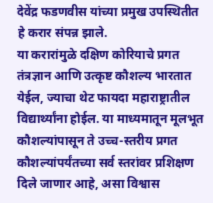देवेंद्र फडणवीस यांच्या प्रमुख उपस्थितीत हे करार संपन्न झाले.
या करारांमुळे दक्षिण कोरियाचे प्रगत तंत्रज्ञान आणि उत्कृष्ट कौशल्य भारतात येईल, ज्याचा थेट फायदा महाराष्ट्रातील विद्यार्थ्यांना होईल. या माध्यमातून मूलभूत कौशल्यांपासून ते उच्च-स्तरीय प्रगत कौशल्यांपर्यंतच्या सर्व स्तरांवर प्रशिक्षण दिले जाणार आहे, असा विश्वास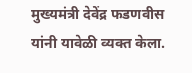मुख्यमंत्री देवेंद्र फडणवीस यांनी यावेळी व्यक्त केला.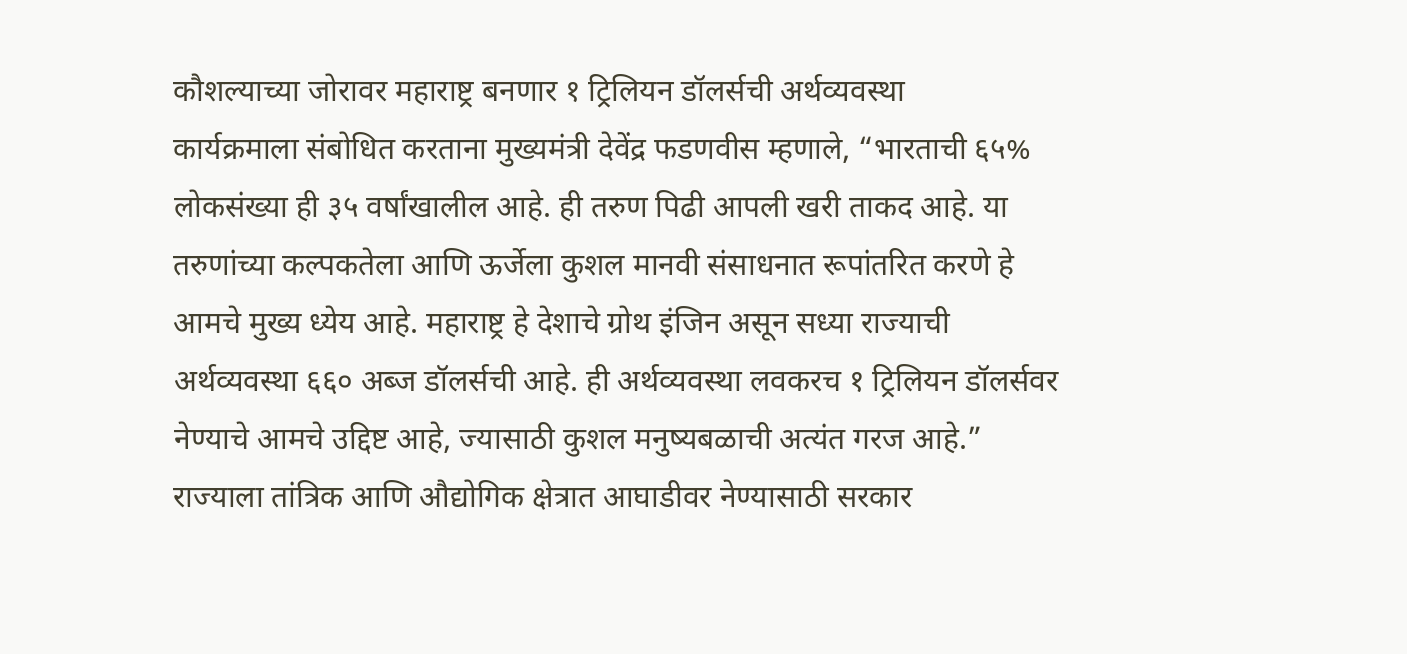कौशल्याच्या जोरावर महाराष्ट्र बनणार १ ट्रिलियन डॉलर्सची अर्थव्यवस्था
कार्यक्रमाला संबोधित करताना मुख्यमंत्री देवेंद्र फडणवीस म्हणाले, “भारताची ६५% लोकसंख्या ही ३५ वर्षांखालील आहे. ही तरुण पिढी आपली खरी ताकद आहे. या तरुणांच्या कल्पकतेला आणि ऊर्जेला कुशल मानवी संसाधनात रूपांतरित करणे हे आमचे मुख्य ध्येय आहे. महाराष्ट्र हे देशाचे ग्रोथ इंजिन असून सध्या राज्याची अर्थव्यवस्था ६६० अब्ज डॉलर्सची आहे. ही अर्थव्यवस्था लवकरच १ ट्रिलियन डॉलर्सवर नेण्याचे आमचे उद्दिष्ट आहे, ज्यासाठी कुशल मनुष्यबळाची अत्यंत गरज आहे.”
राज्याला तांत्रिक आणि औद्योगिक क्षेत्रात आघाडीवर नेण्यासाठी सरकार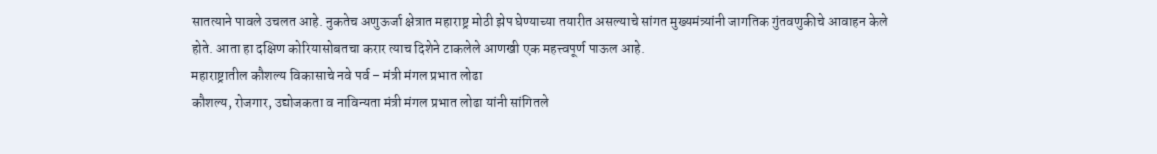सातत्याने पावले उचलत आहे. नुकतेच अणुऊर्जा क्षेत्रात महाराष्ट्र मोठी झेप घेण्याच्या तयारीत असल्याचे सांगत मुख्यमंत्र्यांनी जागतिक गुंतवणुकीचे आवाहन केले होते. आता हा दक्षिण कोरियासोबतचा करार त्याच दिशेने टाकलेले आणखी एक महत्त्वपूर्ण पाऊल आहे.
महाराष्ट्रातील कौशल्य विकासाचे नवे पर्व – मंत्री मंगल प्रभात लोढा
कौशल्य, रोजगार, उद्योजकता व नाविन्यता मंत्री मंगल प्रभात लोढा यांनी सांगितले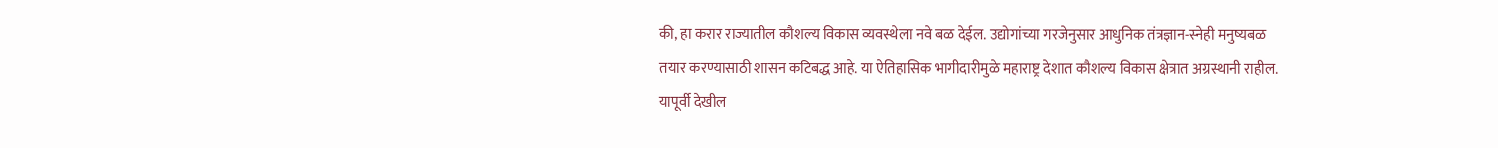की, हा करार राज्यातील कौशल्य विकास व्यवस्थेला नवे बळ देईल. उद्योगांच्या गरजेनुसार आधुनिक तंत्रज्ञान-स्नेही मनुष्यबळ तयार करण्यासाठी शासन कटिबद्ध आहे. या ऐतिहासिक भागीदारीमुळे महाराष्ट्र देशात कौशल्य विकास क्षेत्रात अग्रस्थानी राहील.
यापूर्वी देखील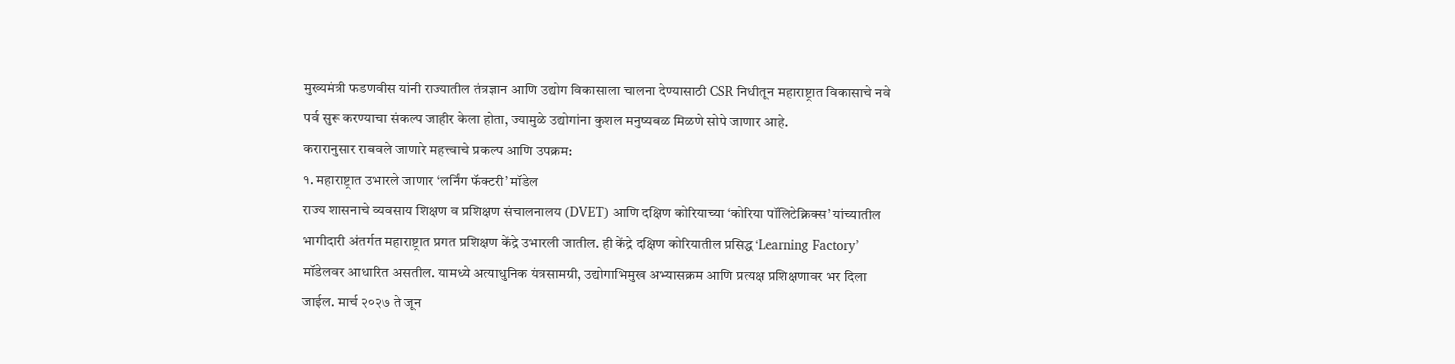मुख्यमंत्री फडणवीस यांनी राज्यातील तंत्रज्ञान आणि उद्योग विकासाला चालना देण्यासाठी CSR निधीतून महाराष्ट्रात विकासाचे नवे पर्व सुरू करण्याचा संकल्प जाहीर केला होता, ज्यामुळे उद्योगांना कुशल मनुष्यबळ मिळणे सोपे जाणार आहे.
करारानुसार राबवले जाणारे महत्त्वाचे प्रकल्प आणि उपक्रम:
१. महाराष्ट्रात उभारले जाणार ‘लर्निंग फॅक्टरी’ मॉडेल
राज्य शासनाचे व्यवसाय शिक्षण व प्रशिक्षण संचालनालय (DVET) आणि दक्षिण कोरियाच्या ‘कोरिया पॉलिटेक्निक्स’ यांच्यातील भागीदारी अंतर्गत महाराष्ट्रात प्रगत प्रशिक्षण केंद्रे उभारली जातील. ही केंद्रे दक्षिण कोरियातील प्रसिद्ध ‘Learning Factory’ मॉडेलवर आधारित असतील. यामध्ये अत्याधुनिक यंत्रसामग्री, उद्योगाभिमुख अभ्यासक्रम आणि प्रत्यक्ष प्रशिक्षणावर भर दिला जाईल. मार्च २०२७ ते जून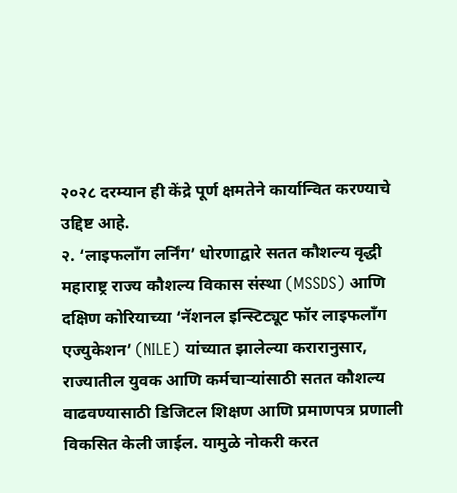२०२८ दरम्यान ही केंद्रे पूर्ण क्षमतेने कार्यान्वित करण्याचे उद्दिष्ट आहे.
२. ‘लाइफलाँग लर्निंग’ धोरणाद्वारे सतत कौशल्य वृद्धी
महाराष्ट्र राज्य कौशल्य विकास संस्था (MSSDS) आणि दक्षिण कोरियाच्या ‘नॅशनल इन्स्टिट्यूट फॉर लाइफलाँग एज्युकेशन’ (NILE) यांच्यात झालेल्या करारानुसार, राज्यातील युवक आणि कर्मचाऱ्यांसाठी सतत कौशल्य वाढवण्यासाठी डिजिटल शिक्षण आणि प्रमाणपत्र प्रणाली विकसित केली जाईल. यामुळे नोकरी करत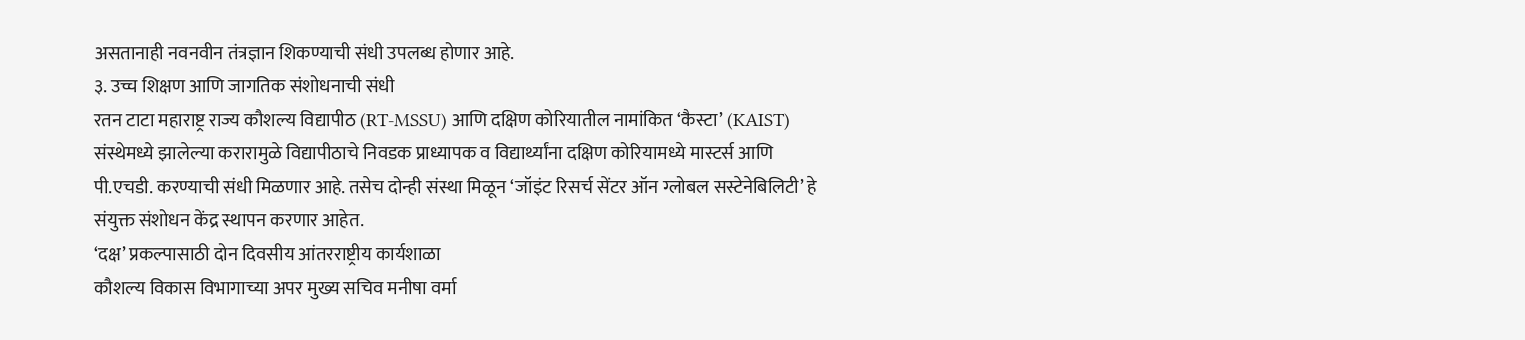असतानाही नवनवीन तंत्रज्ञान शिकण्याची संधी उपलब्ध होणार आहे.
३. उच्च शिक्षण आणि जागतिक संशोधनाची संधी
रतन टाटा महाराष्ट्र राज्य कौशल्य विद्यापीठ (RT-MSSU) आणि दक्षिण कोरियातील नामांकित ‘कैस्टा’ (KAIST) संस्थेमध्ये झालेल्या करारामुळे विद्यापीठाचे निवडक प्राध्यापक व विद्यार्थ्यांना दक्षिण कोरियामध्ये मास्टर्स आणि पी.एचडी. करण्याची संधी मिळणार आहे. तसेच दोन्ही संस्था मिळून ‘जॉइंट रिसर्च सेंटर ऑन ग्लोबल सस्टेनेबिलिटी’ हे संयुक्त संशोधन केंद्र स्थापन करणार आहेत.
‘दक्ष’ प्रकल्पासाठी दोन दिवसीय आंतरराष्ट्रीय कार्यशाळा
कौशल्य विकास विभागाच्या अपर मुख्य सचिव मनीषा वर्मा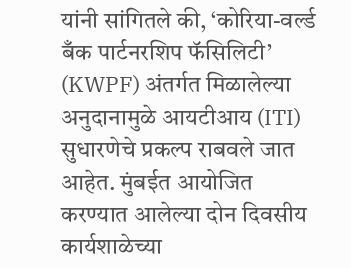यांनी सांगितले की, ‘कोरिया-वर्ल्ड बँक पार्टनरशिप फॅसिलिटी’ (KWPF) अंतर्गत मिळालेल्या अनुदानामुळे आयटीआय (ITI) सुधारणेचे प्रकल्प राबवले जात आहेत. मुंबईत आयोजित करण्यात आलेल्या दोन दिवसीय कार्यशाळेच्या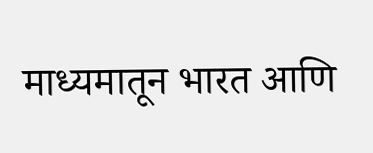माध्यमातून भारत आणि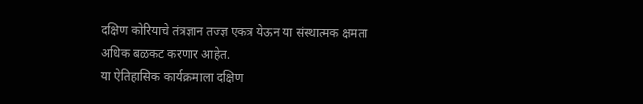दक्षिण कोरियाचे तंत्रज्ञान तज्ज्ञ एकत्र येऊन या संस्थात्मक क्षमता अधिक बळकट करणार आहेत.
या ऐतिहासिक कार्यक्रमाला दक्षिण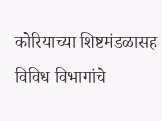कोरियाच्या शिष्टमंडळासह विविध विभागांचे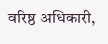वरिष्ठ अधिकारी,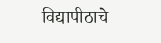विद्यापीठाचे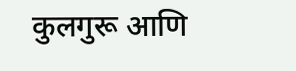कुलगुरू आणि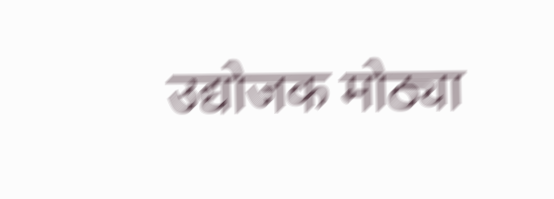उद्योजक मोठ्या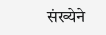संख्येने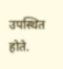उपस्थित होते.